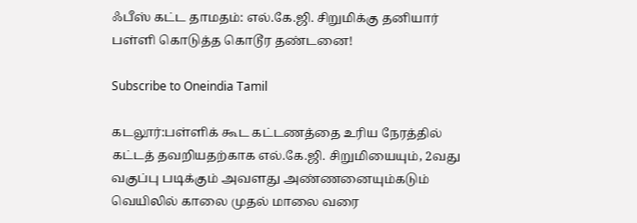ஃபீஸ் கட்ட தாமதம்: எல்.கே.ஜி. சிறுமிக்கு தனியார் பள்ளி கொடுத்த கொடூர தண்டனை!

Subscribe to Oneindia Tamil

கடலூர்:பள்ளிக் கூட கட்டணத்தை உரிய நேரத்தில் கட்டத் தவறியதற்காக எல்.கே.ஜி. சிறுமியையும், 2வது வகுப்பு படிக்கும் அவளது அண்ணனையும்கடும் வெயிலில் காலை முதல் மாலை வரை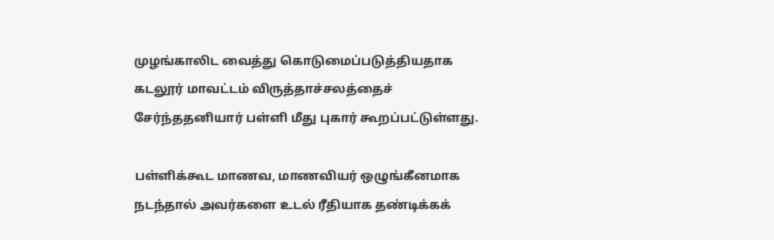முழங்காலிட வைத்து கொடுமைப்படுத்தியதாக கடலூர் மாவட்டம் விருத்தாச்சலத்தைச் சேர்ந்ததனியார் பள்ளி மீது புகார் கூறப்பட்டுள்ளது.

பள்ளிக்கூட மாணவ, மாணவியர் ஒழுங்கீனமாக நடந்தால் அவர்களை உடல் ரீதியாக தண்டிக்கக்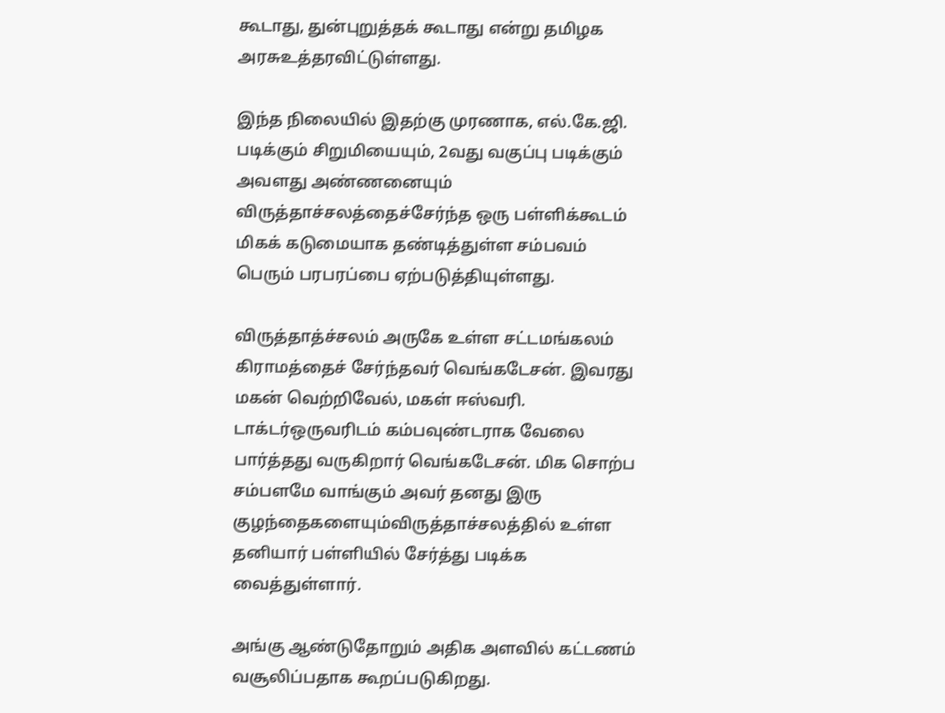கூடாது, துன்புறுத்தக் கூடாது என்று தமிழக அரசுஉத்தரவிட்டுள்ளது.

இந்த நிலையில் இதற்கு முரணாக, எல்.கே.ஜி. படிக்கும் சிறுமியையும், 2வது வகுப்பு படிக்கும் அவளது அண்ணனையும் விருத்தாச்சலத்தைச்சேர்ந்த ஒரு பள்ளிக்கூடம் மிகக் கடுமையாக தண்டித்துள்ள சம்பவம் பெரும் பரபரப்பை ஏற்படுத்தியுள்ளது.

விருத்தாத்ச்சலம் அருகே உள்ள சட்டமங்கலம் கிராமத்தைச் சேர்ந்தவர் வெங்கடேசன். இவரது மகன் வெற்றிவேல், மகள் ஈஸ்வரி. டாக்டர்ஒருவரிடம் கம்பவுண்டராக வேலை பார்த்தது வருகிறார் வெங்கடேசன். மிக சொற்ப சம்பளமே வாங்கும் அவர் தனது இரு குழந்தைகளையும்விருத்தாச்சலத்தில் உள்ள தனியார் பள்ளியில் சேர்த்து படிக்க வைத்துள்ளார்.

அங்கு ஆண்டுதோறும் அதிக அளவில் கட்டணம் வசூலிப்பதாக கூறப்படுகிறது.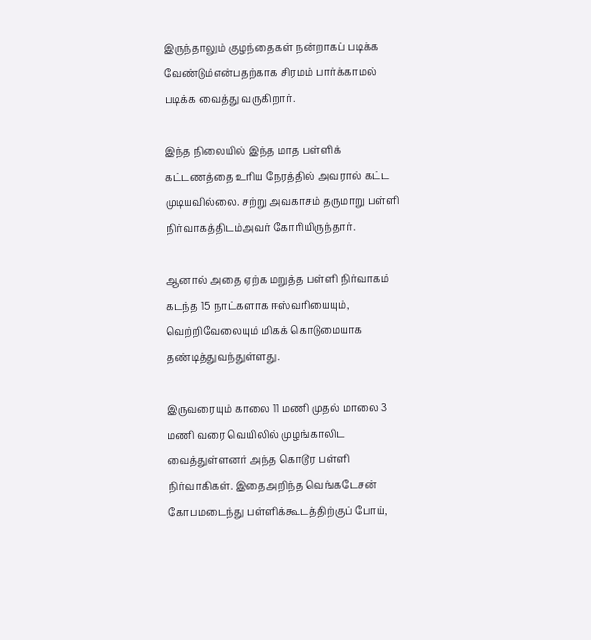இருந்தாலும் குழந்தைகள் நன்றாகப் படிக்க வேண்டும்என்பதற்காக சிரமம் பார்க்காமல் படிக்க வைத்து வருகிறார்.

இந்த நிலையில் இந்த மாத பள்ளிக் கட்டணத்தை உரிய நேரத்தில் அவரால் கட்ட முடியவில்லை. சற்று அவகாசம் தருமாறு பள்ளி நிர்வாகத்திடம்அவர் கோரியிருந்தார்.

ஆனால் அதை ஏற்க மறுத்த பள்ளி நிர்வாகம் கடந்த 15 நாட்களாக ஈஸ்வரியையும், வெற்றிவேலையும் மிகக் கொடுமையாக தண்டித்துவந்துள்ளது.

இருவரையும் காலை 11 மணி முதல் மாலை 3 மணி வரை வெயிலில் முழங்காலிட வைத்துள்ளனர் அந்த கொடூர பள்ளி நிர்வாகிகள். இதைஅறிந்த வெங்கடேசன் கோபமடைந்து பள்ளிக்கூடத்திற்குப் போய்,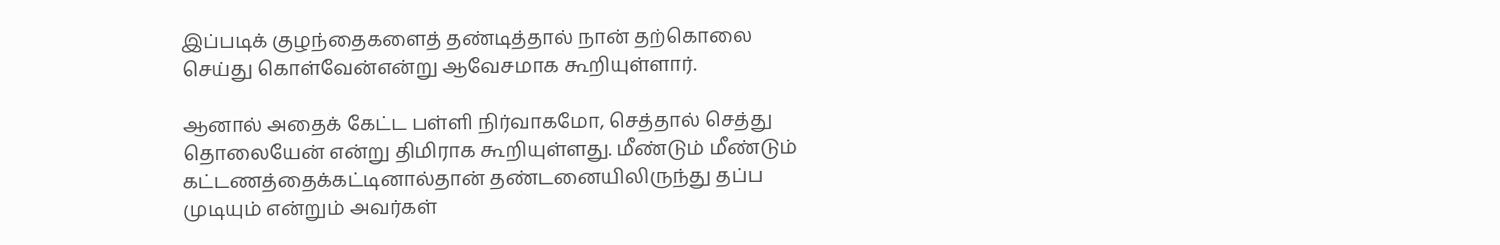இப்படிக் குழந்தைகளைத் தண்டித்தால் நான் தற்கொலை செய்து கொள்வேன்என்று ஆவேசமாக கூறியுள்ளார்.

ஆனால் அதைக் கேட்ட பள்ளி நிர்வாகமோ, செத்தால் செத்து தொலையேன் என்று திமிராக கூறியுள்ளது. மீண்டும் மீண்டும் கட்டணத்தைக்கட்டினால்தான் தண்டனையிலிருந்து தப்ப முடியும் என்றும் அவர்கள்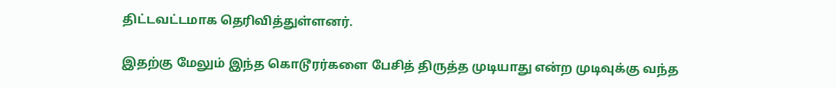திட்டவட்டமாக தெரிவித்துள்ளனர்.

இதற்கு மேலும் இந்த கொடூரர்களை பேசித் திருத்த முடியாது என்ற முடிவுக்கு வந்த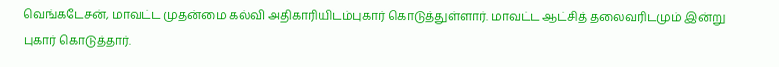வெங்கடேசன், மாவட்ட முதன்மை கல்வி அதிகாரியிடம்புகார் கொடுத்துள்ளார். மாவட்ட ஆட்சித் தலைவரிடமும் இன்று புகார் கொடுத்தார்.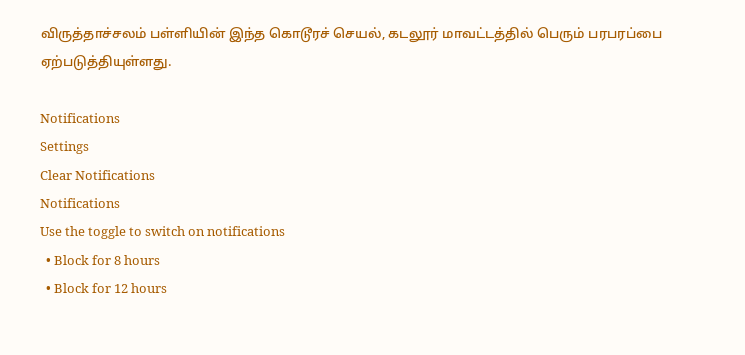விருத்தாச்சலம் பள்ளியின் இந்த கொடூரச் செயல், கடலூர் மாவட்டத்தில் பெரும் பரபரப்பை ஏற்படுத்தியுள்ளது.

Notifications
Settings
Clear Notifications
Notifications
Use the toggle to switch on notifications
  • Block for 8 hours
  • Block for 12 hours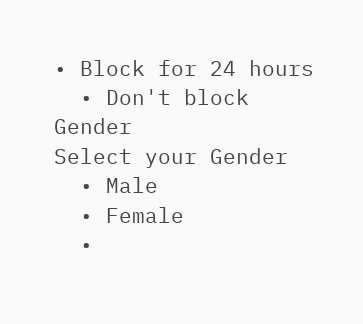• Block for 24 hours
  • Don't block
Gender
Select your Gender
  • Male
  • Female
  •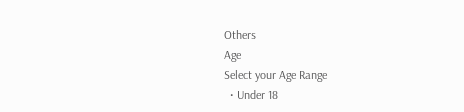Others
Age
Select your Age Range
  • Under 18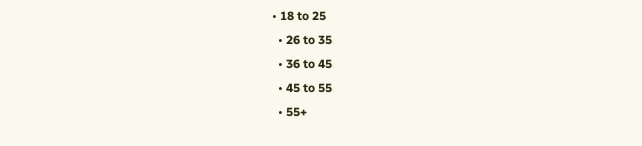• 18 to 25
  • 26 to 35
  • 36 to 45
  • 45 to 55
  • 55+